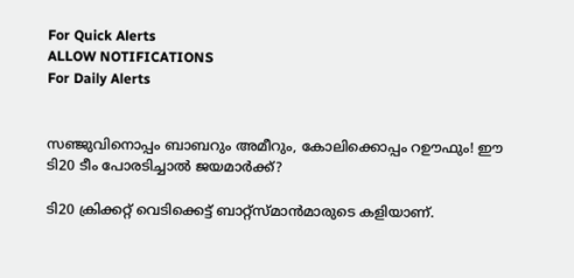For Quick Alerts
ALLOW NOTIFICATIONS
For Daily Alerts


സഞ്ജുവിനൊപ്പം ബാബറും അമീറും, കോലിക്കൊപ്പം റഊഫും! ഈ ടി20 ടീം പോരടിച്ചാല്‍ ജയമാര്‍ക്ക്?

ടി20 ക്രിക്കറ്റ് വെടിക്കെട്ട് ബാറ്റ്‌സ്മാന്‍മാരുടെ കളിയാണ്.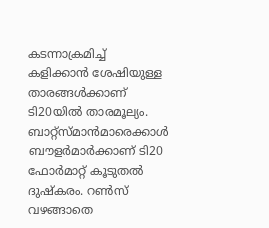കടന്നാക്രമിച്ച് കളിക്കാന്‍ ശേഷിയുള്ള താരങ്ങള്‍ക്കാണ് ടി20യില്‍ താരമൂല്യം. ബാറ്റ്‌സ്മാന്‍മാരെക്കാള്‍ ബൗളര്‍മാര്‍ക്കാണ് ടി20 ഫോര്‍മാറ്റ് കൂടുതല്‍ ദുഷ്‌കരം. റണ്‍സ് വഴങ്ങാതെ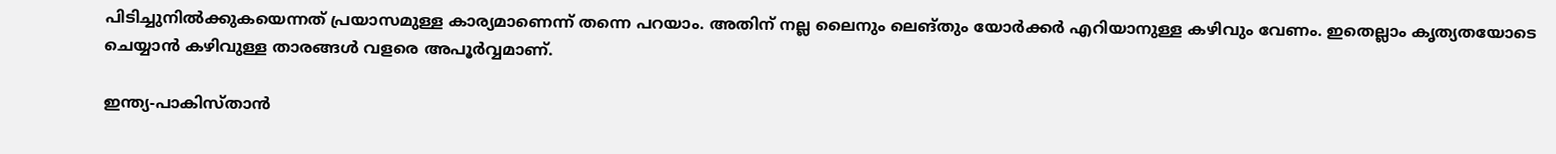പിടിച്ചുനില്‍ക്കുകയെന്നത് പ്രയാസമുള്ള കാര്യമാണെന്ന് തന്നെ പറയാം. അതിന് നല്ല ലൈനും ലെങ്തും യോര്‍ക്കര്‍ എറിയാനുള്ള കഴിവും വേണം. ഇതെല്ലാം കൃത്യതയോടെ ചെയ്യാന്‍ കഴിവുള്ള താരങ്ങള്‍ വളരെ അപൂര്‍വ്വമാണ്.

ഇന്ത്യ-പാകിസ്താന്‍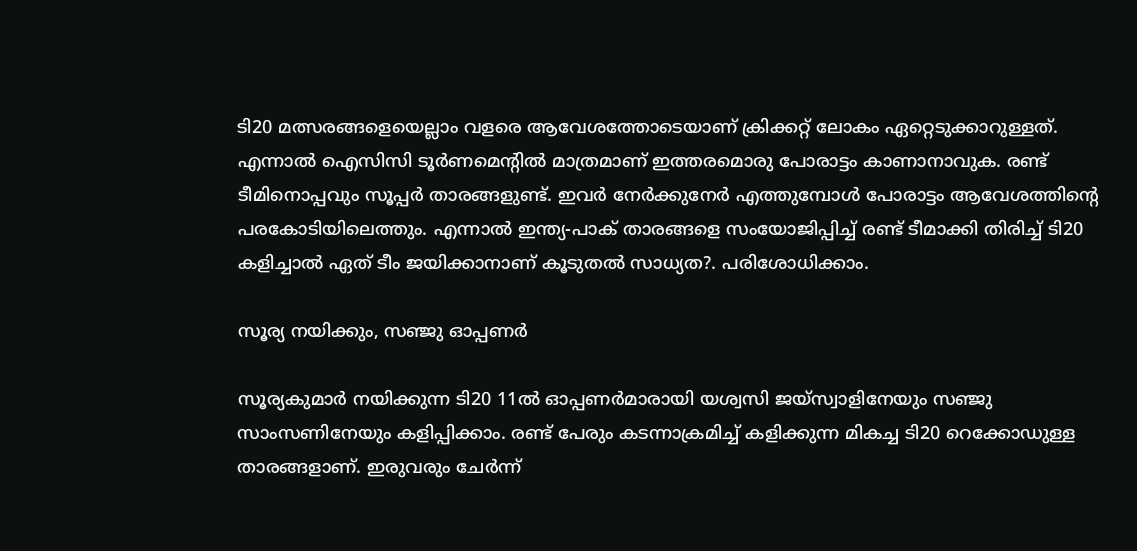ടി20 മത്സരങ്ങളെയെല്ലാം വളരെ ആവേശത്തോടെയാണ് ക്രിക്കറ്റ് ലോകം ഏറ്റെടുക്കാറുള്ളത്. എന്നാല്‍ ഐസിസി ടൂര്‍ണമെന്റില്‍ മാത്രമാണ് ഇത്തരമൊരു പോരാട്ടം കാണാനാവുക. രണ്ട് ടീമിനൊപ്പവും സൂപ്പര്‍ താരങ്ങളുണ്ട്. ഇവര്‍ നേര്‍ക്കുനേര്‍ എത്തുമ്പോള്‍ പോരാട്ടം ആവേശത്തിന്റെ പരകോടിയിലെത്തും. എന്നാല്‍ ഇന്ത്യ-പാക് താരങ്ങളെ സംയോജിപ്പിച്ച് രണ്ട് ടീമാക്കി തിരിച്ച് ടി20 കളിച്ചാല്‍ ഏത് ടീം ജയിക്കാനാണ് കൂടുതല്‍ സാധ്യത?. പരിശോധിക്കാം.

സൂര്യ നയിക്കും, സഞ്ജു ഓപ്പണര്‍

സൂര്യകുമാര്‍ നയിക്കുന്ന ടി20 11ല്‍ ഓപ്പണര്‍മാരായി യശ്വസി ജയ്‌സ്വാളിനേയും സഞ്ജു സാംസണിനേയും കളിപ്പിക്കാം. രണ്ട് പേരും കടന്നാക്രമിച്ച് കളിക്കുന്ന മികച്ച ടി20 റെക്കോഡുള്ള താരങ്ങളാണ്. ഇരുവരും ചേര്‍ന്ന്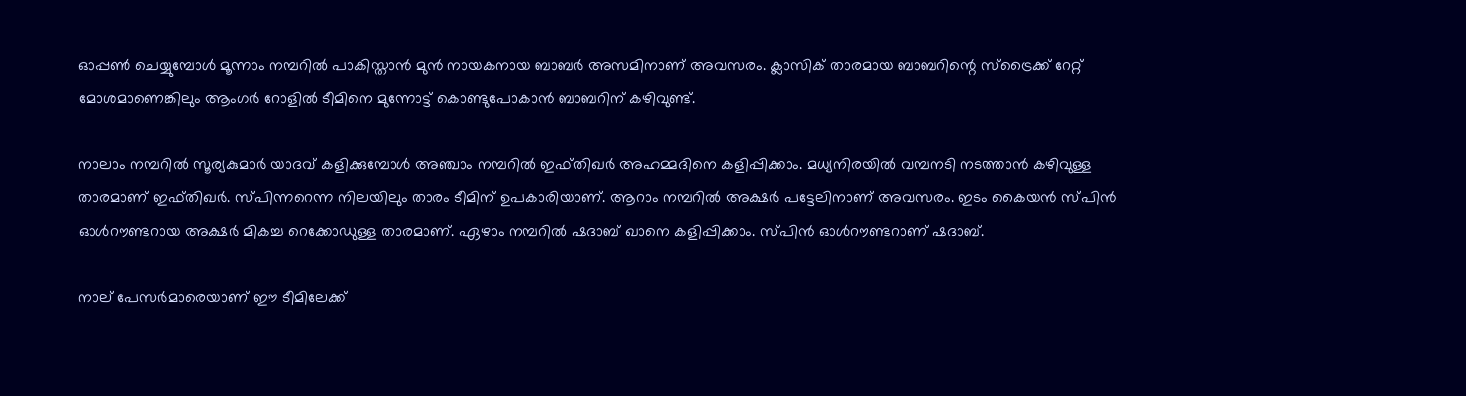ഓപ്പണ്‍ ചെയ്യുമ്പോള്‍ മൂന്നാം നമ്പറില്‍ പാകിസ്താന്‍ മുന്‍ നായകനായ ബാബര്‍ അസമിനാണ് അവസരം. ക്ലാസിക് താരമായ ബാബറിന്റെ സ്‌ട്രൈക്ക് റേറ്റ് മോശമാണെങ്കിലും ആംഗര്‍ റോളില്‍ ടീമിനെ മുന്നോട്ട് കൊണ്ടുപോകാന്‍ ബാബറിന് കഴിവുണ്ട്.

നാലാം നമ്പറില്‍ സൂര്യകുമാര്‍ യാദവ് കളിക്കുമ്പോള്‍ അഞ്ചാം നമ്പറില്‍ ഇഫ്തിഖര്‍ അഹമ്മദിനെ കളിപ്പിക്കാം. മധ്യനിരയില്‍ വമ്പനടി നടത്താന്‍ കഴിവുള്ള താരമാണ് ഇഫ്തിഖര്‍. സ്പിന്നറെന്ന നിലയിലും താരം ടീമിന് ഉപകാരിയാണ്. ആറാം നമ്പറില്‍ അക്ഷര്‍ പട്ടേലിനാണ് അവസരം. ഇടം കൈയന്‍ സ്പിന്‍ ഓള്‍റൗണ്ടറായ അക്ഷര്‍ മികച്ച റെക്കോഡുള്ള താരമാണ്. ഏഴാം നമ്പറില്‍ ഷദാബ് ഖാനെ കളിപ്പിക്കാം. സ്പിന്‍ ഓള്‍റൗണ്ടറാണ് ഷദാബ്.

നാല് പേസര്‍മാരെയാണ് ഈ ടീമിലേക്ക്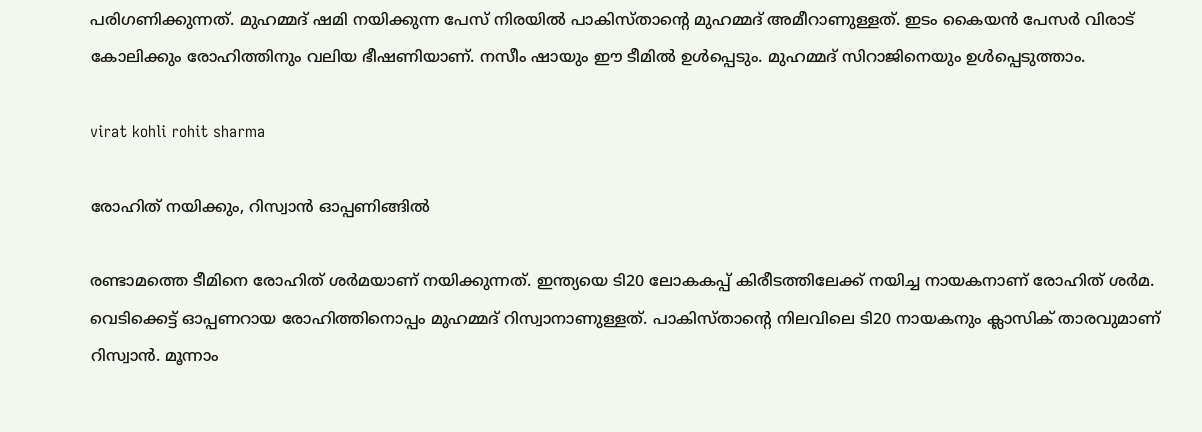പരിഗണിക്കുന്നത്. മുഹമ്മദ് ഷമി നയിക്കുന്ന പേസ് നിരയില്‍ പാകിസ്താന്റെ മുഹമ്മദ് അമീറാണുള്ളത്. ഇടം കൈയന്‍ പേസര്‍ വിരാട് കോലിക്കും രോഹിത്തിനും വലിയ ഭീഷണിയാണ്. നസീം ഷായും ഈ ടീമില്‍ ഉള്‍പ്പെടും. മുഹമ്മദ് സിറാജിനെയും ഉള്‍പ്പെടുത്താം.

virat kohli rohit sharma

രോഹിത് നയിക്കും, റിസ്വാന്‍ ഓപ്പണിങ്ങില്‍

രണ്ടാമത്തെ ടീമിനെ രോഹിത് ശര്‍മയാണ് നയിക്കുന്നത്. ഇന്ത്യയെ ടി20 ലോകകപ്പ് കിരീടത്തിലേക്ക് നയിച്ച നായകനാണ് രോഹിത് ശര്‍മ. വെടിക്കെട്ട് ഓപ്പണറായ രോഹിത്തിനൊപ്പം മുഹമ്മദ് റിസ്വാനാണുള്ളത്. പാകിസ്താന്റെ നിലവിലെ ടി20 നായകനും ക്ലാസിക് താരവുമാണ് റിസ്വാന്‍. മൂന്നാം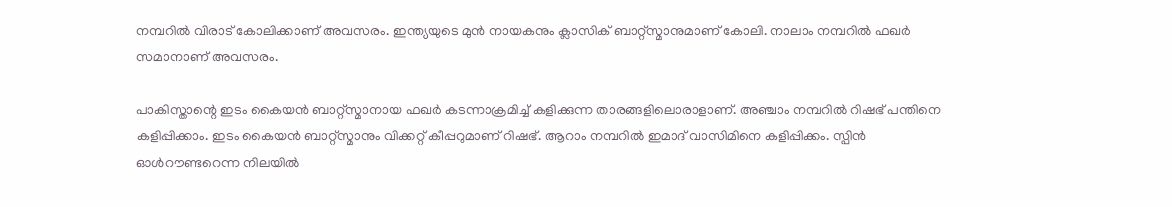നമ്പറില്‍ വിരാട് കോലിക്കാണ് അവസരം. ഇന്ത്യയുടെ മുന്‍ നായകനും ക്ലാസിക് ബാറ്റ്‌സ്മാനുമാണ് കോലി. നാലാം നമ്പറില്‍ ഫഖര്‍ സമാനാണ് അവസരം.

പാകിസ്താന്റെ ഇടം കൈയന്‍ ബാറ്റ്‌സ്മാനായ ഫഖര്‍ കടന്നാക്രമിച്ച് കളിക്കുന്ന താരങ്ങളിലൊരാളാണ്. അഞ്ചാം നമ്പറില്‍ റിഷഭ് പന്തിനെ കളിപ്പിക്കാം. ഇടം കൈയന്‍ ബാറ്റ്‌സ്മാനും വിക്കറ്റ് കീപ്പറുമാണ് റിഷഭ്. ആറാം നമ്പറില്‍ ഇമാദ് വാസിമിനെ കളിപ്പിക്കം. സ്പിന്‍ ഓള്‍റൗണ്ടറെന്ന നിലയില്‍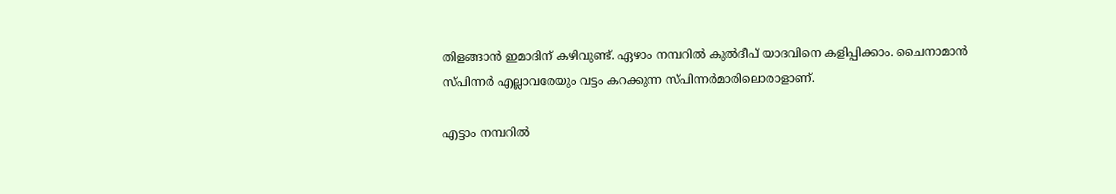തിളങ്ങാന്‍ ഇമാദിന് കഴിവുണ്ട്. ഏഴാം നമ്പറില്‍ കുല്‍ദീപ് യാദവിനെ കളിപ്പിക്കാം. ചൈനാമാന്‍ സ്പിന്നര്‍ എല്ലാവരേയും വട്ടം കറക്കുന്ന സ്പിന്നര്‍മാരിലൊരാളാണ്.

എട്ടാം നമ്പറില്‍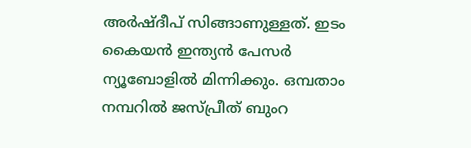അര്‍ഷ്ദീപ് സിങ്ങാണുള്ളത്. ഇടം കൈയന്‍ ഇന്ത്യന്‍ പേസര്‍ ന്യൂബോളില്‍ മിന്നിക്കും. ഒമ്പതാം നമ്പറില്‍ ജസ്പ്രീത് ബുംറ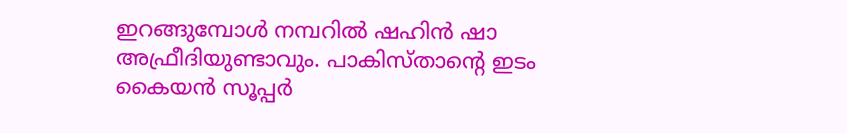ഇറങ്ങുമ്പോള്‍ നമ്പറില്‍ ഷഹിന്‍ ഷാ അഫ്രീദിയുണ്ടാവും. പാകിസ്താന്റെ ഇടം കൈയന്‍ സൂപ്പര്‍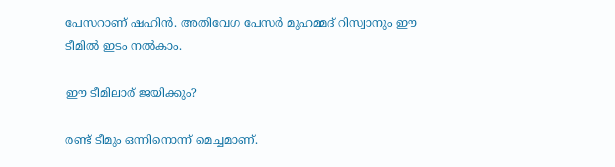പേസറാണ് ഷഹിന്‍. അതിവേഗ പേസര്‍ മുഹമ്മദ് റിസ്വാനും ഈ ടീമില്‍ ഇടം നല്‍കാം.

ഈ ടീമിലാര് ജയിക്കും?

രണ്ട് ടീമും ഒന്നിനൊന്ന് മെച്ചമാണ്.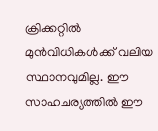ക്രിക്കറ്റില്‍ മുന്‍വിധികള്‍ക്ക് വലിയ സ്ഥാനവുമില്ല. ഈ സാഹചര്യത്തില്‍ ഈ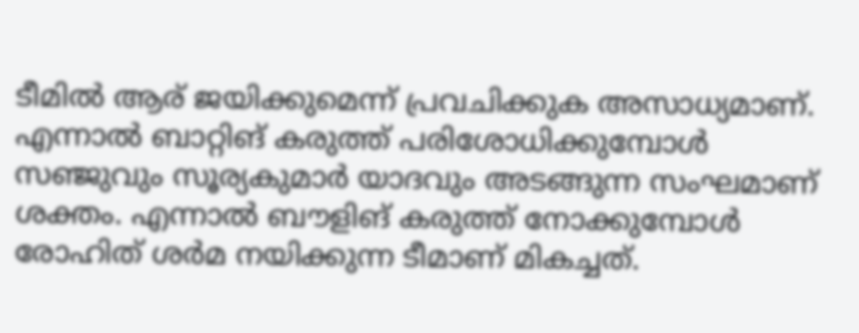ടീമില്‍ ആര് ജയിക്കുമെന്ന് പ്രവചിക്കുക അസാധ്യമാണ്. എന്നാല്‍ ബാറ്റിങ് കരുത്ത് പരിശോധിക്കുമ്പോള്‍ സഞ്ജുവും സൂര്യകുമാര്‍ യാദവും അടങ്ങുന്ന സംഘമാണ് ശക്തം. എന്നാല്‍ ബൗളിങ് കരുത്ത് നോക്കുമ്പോള്‍ രോഹിത് ശര്‍മ നയിക്കുന്ന ടീമാണ് മികച്ചത്.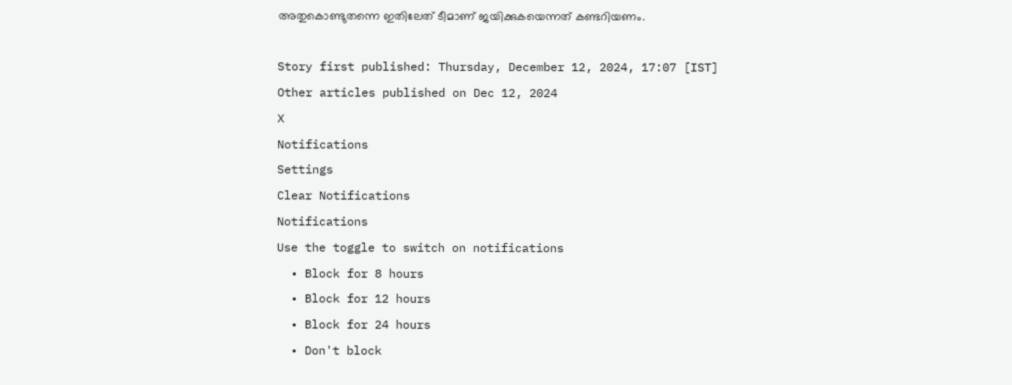അതുകൊണ്ടുതന്നെ ഇതിലേത് ടീമാണ് ജയിക്കുകയെന്നത് കണ്ടറിയണം.

Story first published: Thursday, December 12, 2024, 17:07 [IST]
Other articles published on Dec 12, 2024
X
Notifications
Settings
Clear Notifications
Notifications
Use the toggle to switch on notifications
  • Block for 8 hours
  • Block for 12 hours
  • Block for 24 hours
  • Don't block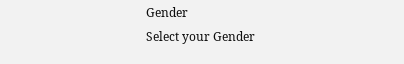Gender
Select your Gender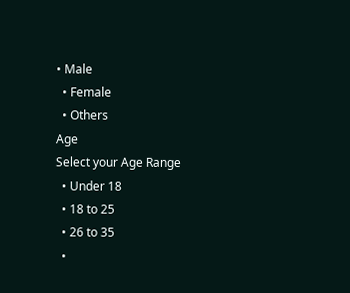• Male
  • Female
  • Others
Age
Select your Age Range
  • Under 18
  • 18 to 25
  • 26 to 35
  •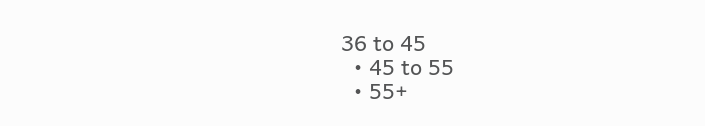36 to 45
  • 45 to 55
  • 55+